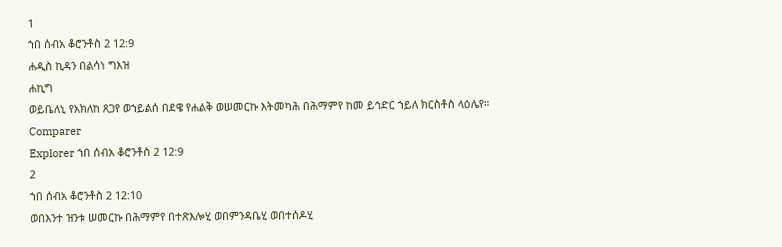1
ኀበ ሰብአ ቆሮንቶስ 2 12:9
ሐዲስ ኪዳን በልሳነ ግእዝ
ሐኪግ
ወይቤለኒ የአክለከ ጸጋየ ወኀይልሰ በደዌ የሐልቅ ወሠመርኩ እትመካሕ በሕማምየ ከመ ይኅድር ኀይለ ክርስቶስ ላዕሌየ።
Comparer
Explorer ኀበ ሰብአ ቆሮንቶስ 2 12:9
2
ኀበ ሰብአ ቆሮንቶስ 2 12:10
ወበእንተ ዝንቱ ሠመርኩ በሕማምየ በተጽእሎሂ ወበምንዳቤሂ ወበተሰዶሂ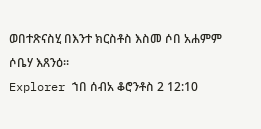ወበተጽናስሂ በእንተ ክርስቶስ እስመ ሶበ አሐምም ሶቤሃ እጸንዕ።
Explorer ኀበ ሰብአ ቆሮንቶስ 2 12:10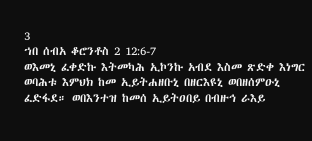3
ኀበ ሰብአ ቆሮንቶስ 2 12:6-7
ወእመኒ ፈቀድኩ እትመካሕ ኢኮንኩ አብደ እስመ ጽድቀ እነግር ወባሕቱ እምህክ ከመ ኢይትሐዘቡኒ በዘርእዩኒ ወበዘሰምዑኒ ፈድፋደ። ወበእንተዝ ከመሰ ኢይትዐበይ በብዙኅ ራእይ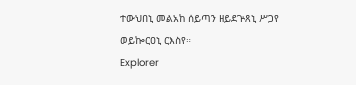ተውህበኒ መልአከ ሰይጣን ዘይደጕጸኒ ሥጋየ ወይኰርዐኒ ርእስየ።
Explorer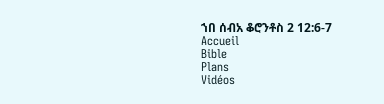ኀበ ሰብአ ቆሮንቶስ 2 12:6-7
Accueil
Bible
Plans
Vidéos